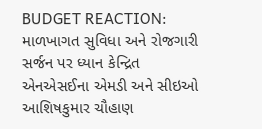BUDGET REACTION: માળખાગત સુવિધા અને રોજગારી સર્જન પર ધ્યાન કેન્દ્રિત
એનએસઈના એમડી અને સીઇઓ આશિષકુમાર ચૌહાણ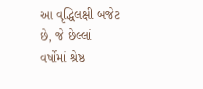આ વૃદ્ધિલક્ષી બજેટ છે, જે છેલ્લાં વર્ષોમાં શ્રેષ્ઠ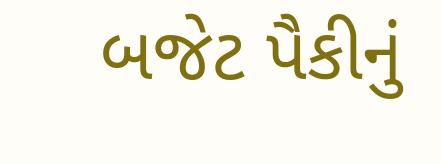બજેટ પૈકીનું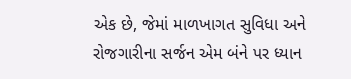એક છે, જેમાં માળખાગત સુવિધા અને રોજગારીના સર્જન એમ બંને પર ધ્યાન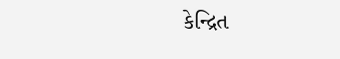કેન્દ્રિત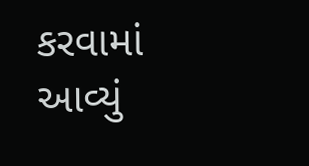કરવામાં આવ્યું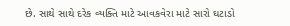છે. સાથે સાથે દરેક વ્યક્તિ માટે આવકવેરા માટે સારો ઘટાડો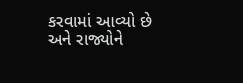કરવામાં આવ્યો છે અને રાજ્યોને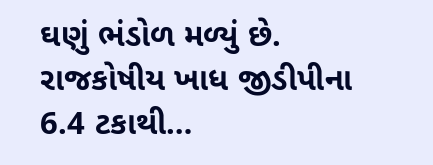ઘણું ભંડોળ મળ્યું છે. રાજકોષીય ખાધ જીડીપીના 6.4 ટકાથી…